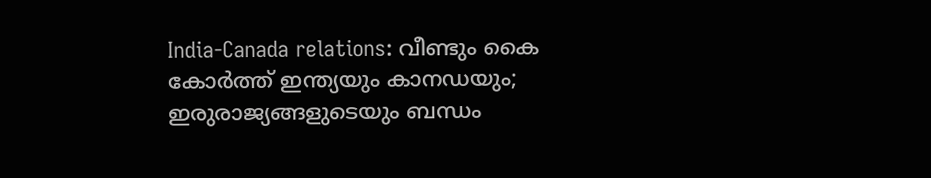India-Canada relations: വീണ്ടും കൈ കോര്‍ത്ത് ഇന്ത്യയും കാനഡയും; ഇരുരാജ്യങ്ങളുടെയും ബന്ധം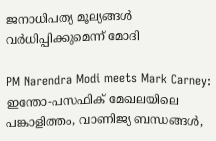ജനാധിപത്യ മൂല്യങ്ങള്‍ വര്‍ധിപ്പിക്കുമെന്ന് മോദി

PM Narendra Modi meets Mark Carney: ഇന്തോ-പസഫിക് മേഖലയിലെ പങ്കാളിത്തം, വാണിജ്യ ബന്ധങ്ങൾ,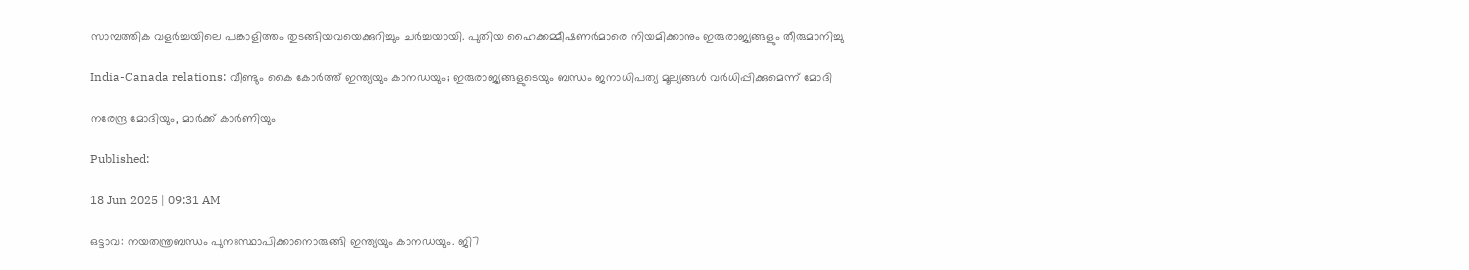സാമ്പത്തിക വളർച്ചയിലെ പങ്കാളിത്തം തുടങ്ങിയവയെക്കുറിച്ചും ചര്‍ച്ചയായി. പുതിയ ഹൈക്കമ്മീഷണര്‍മാരെ നിയമിക്കാനും ഇരുരാജ്യങ്ങളും തീരുമാനിച്ചു

India-Canada relations: വീണ്ടും കൈ കോര്‍ത്ത് ഇന്ത്യയും കാനഡയും; ഇരുരാജ്യങ്ങളുടെയും ബന്ധം ജനാധിപത്യ മൂല്യങ്ങള്‍ വര്‍ധിപ്പിക്കുമെന്ന് മോദി

നരേന്ദ്ര മോദിയും, മാര്‍ക്ക് കാര്‍ണിയും

Published:

18 Jun 2025 | 09:31 AM

ഒട്ടാവ: നയതന്ത്രബന്ധം പുനഃസ്ഥാപിക്കാനൊരുങ്ങി ഇന്ത്യയും കാനഡയും. ജി7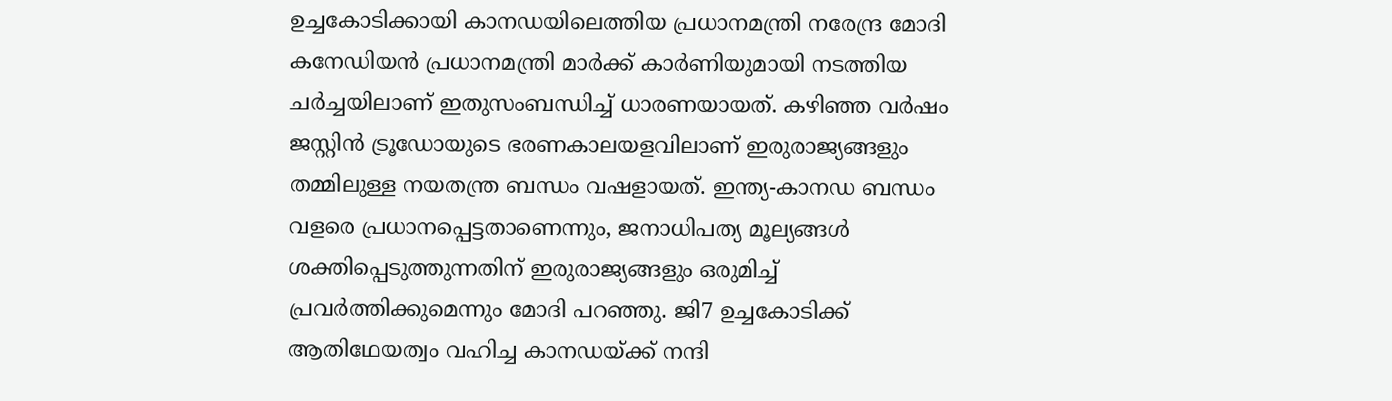ഉച്ചകോടിക്കായി കാനഡയിലെത്തിയ പ്രധാനമന്ത്രി നരേന്ദ്ര മോദി കനേഡിയന്‍ പ്രധാനമന്ത്രി മാര്‍ക്ക് കാര്‍ണിയുമായി നടത്തിയ ചര്‍ച്ചയിലാണ് ഇതുസംബന്ധിച്ച് ധാരണയായത്. കഴിഞ്ഞ വർഷം ജസ്റ്റിൻ ട്രൂഡോയുടെ ഭരണകാലയളവിലാണ് ഇരുരാജ്യങ്ങളും തമ്മിലുള്ള നയതന്ത്ര ബന്ധം വഷളായത്. ഇന്ത്യ-കാനഡ ബന്ധം വളരെ പ്രധാനപ്പെട്ടതാണെന്നും, ജനാധിപത്യ മൂല്യങ്ങൾ ശക്തിപ്പെടുത്തുന്നതിന് ഇരുരാജ്യങ്ങളും ഒരുമിച്ച് പ്രവര്‍ത്തിക്കുമെന്നും മോദി പറഞ്ഞു. ജി7 ഉച്ചകോടിക്ക് ആതിഥേയത്വം വഹിച്ച കാനഡയ്ക്ക് നന്ദി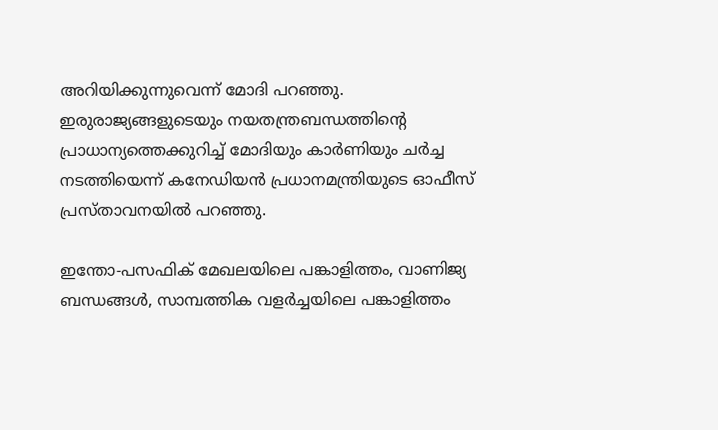അറിയിക്കുന്നുവെന്ന് മോദി പറഞ്ഞു. ഇരുരാജ്യങ്ങളുടെയും നയതന്ത്രബന്ധത്തിന്റെ പ്രാധാന്യത്തെക്കുറിച്ച് മോദിയും കാര്‍ണിയും ചര്‍ച്ച നടത്തിയെന്ന് കനേഡിയന്‍ പ്രധാനമന്ത്രിയുടെ ഓഫീസ് പ്രസ്താവനയിൽ പറഞ്ഞു.

ഇന്തോ-പസഫിക് മേഖലയിലെ പങ്കാളിത്തം, വാണിജ്യ ബന്ധങ്ങൾ, സാമ്പത്തിക വളർച്ചയിലെ പങ്കാളിത്തം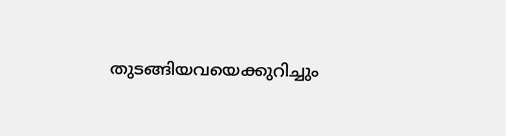തുടങ്ങിയവയെക്കുറിച്ചും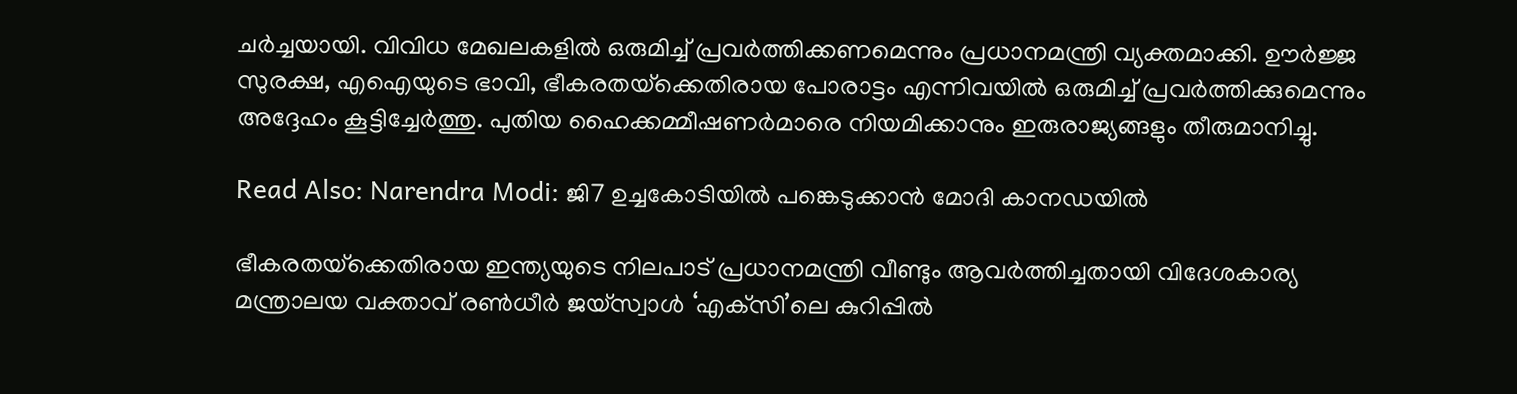ചര്‍ച്ചയായി. വിവിധ മേഖലകളിൽ ഒരുമിച്ച് പ്രവര്‍ത്തിക്കണമെന്നും പ്രധാനമന്ത്രി വ്യക്തമാക്കി. ഊർജ്ജ സുരക്ഷ, എഐയുടെ ഭാവി, ഭീകരതയ്‌ക്കെതിരായ പോരാട്ടം എന്നിവയില്‍ ഒരുമിച്ച് പ്രവര്‍ത്തിക്കുമെന്നും അദ്ദേഹം കൂട്ടിച്ചേര്‍ത്തു. പുതിയ ഹൈക്കമ്മീഷണര്‍മാരെ നിയമിക്കാനും ഇരുരാജ്യങ്ങളും തീരുമാനിച്ചു.

Read Also: Narendra Modi: ജി7 ഉച്ചകോടിയില്‍ പങ്കെടുക്കാന്‍ മോദി കാനഡയില്‍

ഭീകരതയ്‌ക്കെതിരായ ഇന്ത്യയുടെ നിലപാട് പ്രധാനമന്ത്രി വീണ്ടും ആവര്‍ത്തിച്ചതായി വിദേശകാര്യ മന്ത്രാലയ വക്താവ് രൺധീർ ജയ്‌സ്വാൾ ‘എക്‌സി’ലെ കുറിപ്പില്‍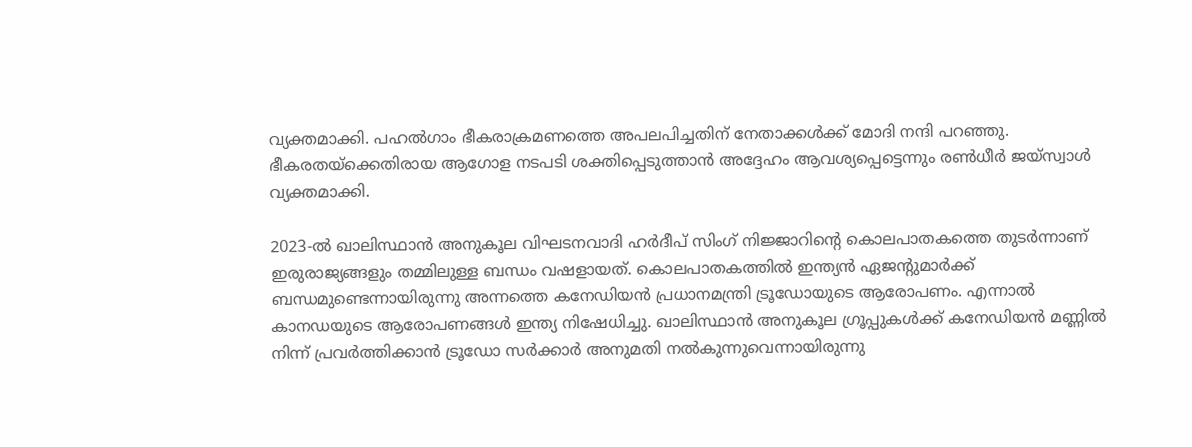വ്യക്തമാക്കി. പഹൽഗാം ഭീകരാക്രമണത്തെ അപലപിച്ചതിന് നേതാക്കൾക്ക് മോദി നന്ദി പറഞ്ഞു. ഭീകരതയ്‌ക്കെതിരായ ആഗോള നടപടി ശക്തിപ്പെടുത്താൻ അദ്ദേഹം ആവശ്യപ്പെട്ടെന്നും രൺധീർ ജയ്‌സ്വാൾ വ്യക്തമാക്കി.

2023-ൽ ഖാലിസ്ഥാൻ അനുകൂല വിഘടനവാദി ഹർദീപ് സിംഗ് നിജ്ജാറിന്റെ കൊലപാതകത്തെ തുടര്‍ന്നാണ് ഇരുരാജ്യങ്ങളും തമ്മിലുള്ള ബന്ധം വഷളായത്. കൊലപാതകത്തിൽ ഇന്ത്യൻ ഏജന്റുമാര്‍ക്ക് ബന്ധമുണ്ടെന്നായിരുന്നു അന്നത്തെ കനേഡിയന്‍ പ്രധാനമന്ത്രി ട്രൂഡോയുടെ ആരോപണം. എന്നാല്‍ കാനഡയുടെ ആരോപണങ്ങള്‍ ഇന്ത്യ നിഷേധിച്ചു. ഖാലിസ്ഥാൻ അനുകൂല ഗ്രൂപ്പുകൾക്ക് കനേഡിയൻ മണ്ണിൽ നിന്ന് പ്രവർത്തിക്കാൻ ട്രൂഡോ സർക്കാർ അനുമതി നൽകുന്നുവെന്നായിരുന്നു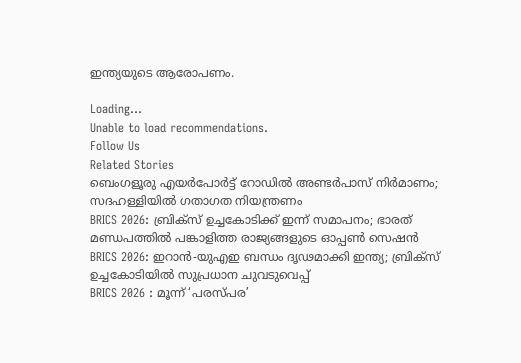ഇന്ത്യയുടെ ആരോപണം.

Loading...
Unable to load recommendations.
Follow Us
Related Stories
ബെംഗളൂരു എയര്‍പോര്‍ട്ട് റോഡില്‍ അണ്ടര്‍പാസ് നിര്‍മാണം; സദഹള്ളിയില്‍ ഗതാഗത നിയന്ത്രണം
BRICS 2026: ബ്രിക്സ് ഉച്ചകോടിക്ക് ഇന്ന് സമാപനം; ഭാരത് മണ്ഡപത്തിൽ പങ്കാളിത്ത രാജ്യങ്ങളുടെ ഓപ്പൺ സെഷൻ
BRICS 2026: ഇറാന്‍-യുഎഇ ബന്ധം ദൃഢമാക്കി ഇന്ത്യ; ബ്രിക്‌സ് ഉച്ചകോടിയില്‍ സുപ്രധാന ചുവടുവെപ്പ്‌
BRICS 2026 : മൂന്ന് ‘പരസ്പര’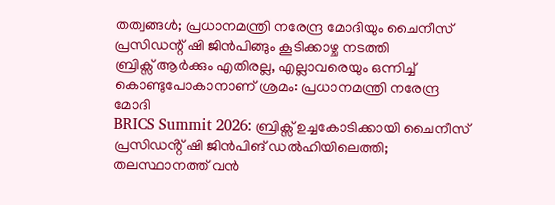തത്വങ്ങൾ; പ്രധാനമന്ത്രി നരേന്ദ്ര മോദിയും ചൈനീസ് പ്രസിഡന്റ് ഷി ജിൻപിങ്ങും കൂടിക്കാഴ്ച നടത്തി
ബ്രിക്സ് ആർക്കും എതിരല്ല, എല്ലാവരെയും ഒന്നിച്ച് കൊണ്ടുപോകാനാണ് ശ്രമം: പ്രധാനമന്ത്രി നരേന്ദ്ര മോദി
BRICS Summit 2026: ബ്രിക്സ് ഉച്ചകോടിക്കായി ചൈനീസ് പ്രസിഡൻ്റ് ഷി ജിൻപിങ് ഡൽഹിയിലെത്തി; തലസ്ഥാനത്ത് വൻ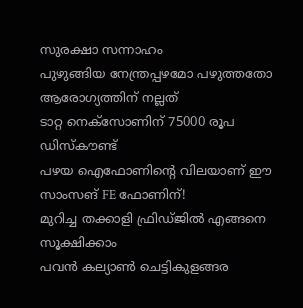സുരക്ഷാ സന്നാഹം
പുഴുങ്ങിയ നേന്ത്രപ്പഴമോ പഴുത്തതോ ആരോഗ്യത്തിന് നല്ലത്
ടാറ്റ നെക്സോണിന് 75000 രൂപ ഡിസ്കൗണ്ട്
പഴയ ഐഫോണിന്റെ വിലയാണ് ഈ സാംസങ് FE ഫോണിന്!
മുറിച്ച തക്കാളി ഫ്രിഡ്ജിൽ എങ്ങനെ സൂക്ഷിക്കാം
പവൻ കല്യാൺ ചെട്ടികുളങ്ങര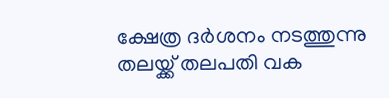ക്ഷേത്ര ദർശനം നടത്തുന്നു
തലയ്ക്ക് തലപതി വക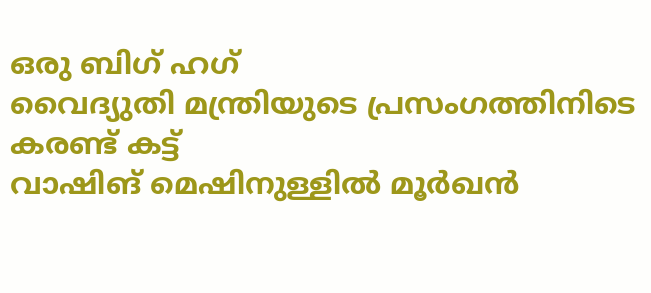ഒരു ബിഗ് ഹഗ്
വൈദ്യുതി മന്ത്രിയുടെ പ്രസംഗത്തിനിടെ കരണ്ട് കട്ട്
വാഷിങ് മെഷിനുള്ളിൽ മൂർഖൻ